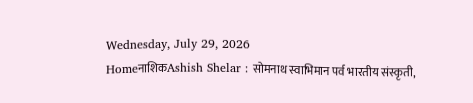Wednesday, July 29, 2026
HomeनाशिकAshish Shelar : सोमनाथ स्वाभिमान पर्व भारतीय संस्कृती,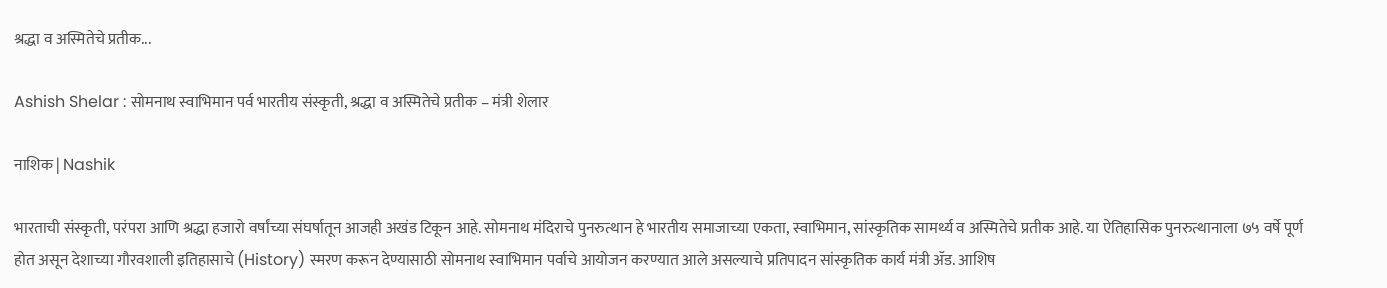श्रद्धा व अस्मितेचे प्रतीक...

Ashish Shelar : सोमनाथ स्वाभिमान पर्व भारतीय संस्कृती, श्रद्धा व अस्मितेचे प्रतीक – मंत्री शेलार

नाशिक | Nashik

भारताची संस्कृती, परंपरा आणि श्रद्धा हजारो वर्षांच्या संघर्षातून आजही अखंड टिकून आहे. सोमनाथ मंदिराचे पुनरुत्थान हे भारतीय समाजाच्या एकता, स्वाभिमान, सांस्कृतिक सामर्थ्य व अस्मितेचे प्रतीक आहे. या ऐतिहासिक पुनरुत्थानाला ७५ वर्षे पूर्ण होत असून देशाच्या गौरवशाली इतिहासाचे (History) स्मरण करून देण्यासाठी सोमनाथ स्वाभिमान पर्वाचे आयोजन करण्यात आले असल्याचे प्रतिपादन सांस्कृतिक कार्य मंत्री ॲड. आशिष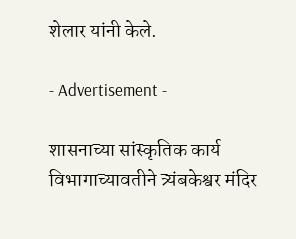शेलार यांनी केले.

- Advertisement -

शासनाच्या सांस्कृतिक कार्य विभागाच्यावतीने त्र्यंबकेश्वर मंदिर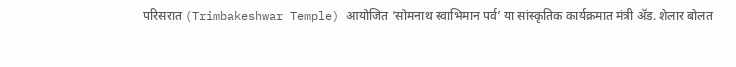परिसरात (Trimbakeshwar Temple) आयोजित ‘सोमनाथ स्वाभिमान पर्व’ या सांस्कृतिक कार्यक्रमात मंत्री ॲड. शेलार बोलत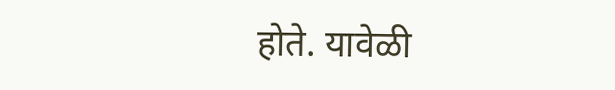होते. यावेळी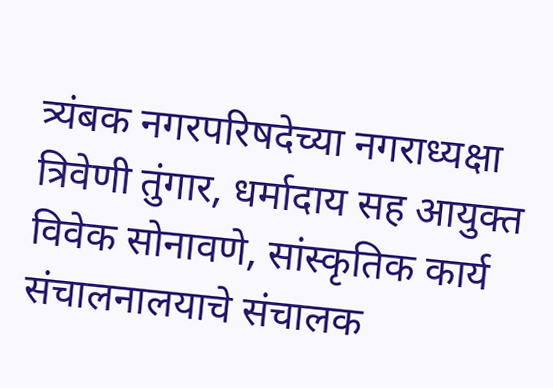त्र्यंबक नगरपरिषदेच्या नगराध्यक्षा त्रिवेणी तुंगार, धर्मादाय सह आयुक्त विवेक सोनावणे, सांस्कृतिक कार्य संचालनालयाचे संचालक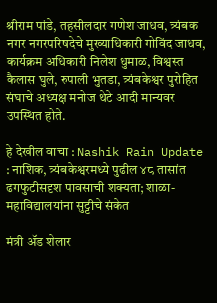श्रीराम पांडे, तहसीलदार गणेश जाधव, त्र्यंबक नगर नगरपरिषदेचे मुख्याधिकारी गोविंद जाधव, कार्यक्रम अधिकारी निलेश धुमाळ, विश्वस्त कैलास घुले, रुपाली भुतडा, त्र्यंबकेश्वर पुरोहित संघाचे अध्यक्ष मनोज थेटे आदी मान्यवर उपस्थित होते.

हे देखील वाचा : Nashik Rain Update : नाशिक, त्र्यंबकेश्वरमध्ये पुढील ४८ तासांत ढगफुटीसदृश पावसाची शक्यता; शाळा-महाविद्यालयांना सुट्टीचे संकेत

मंत्री ॲड शेलार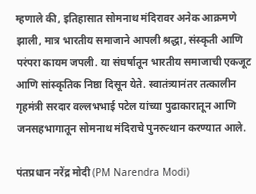म्हणाले की, इतिहासात सोमनाथ मंदिरावर अनेक आक्रमणे झाली, मात्र भारतीय समाजाने आपली श्रद्धा, संस्कृती आणि परंपरा कायम जपली. या संघर्षातून भारतीय समाजाची एकजूट आणि सांस्कृतिक निष्ठा दिसून येते. स्वातंत्र्यानंतर तत्कालीन गृहमंत्री सरदार वल्लभभाई पटेल यांच्या पुढाकारातून आणि जनसहभागातून सोमनाथ मंदिराचे पुनरुत्थान करण्यात आले.

पंतप्रधान नरेंद्र मोदी (PM Narendra Modi)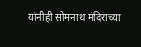यांनीही सोमनाथ मंदिराच्या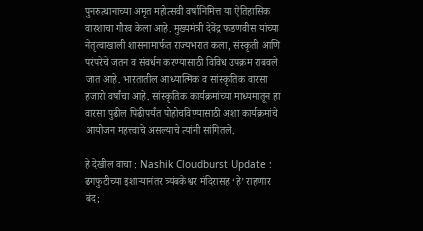पुनरुत्थानाच्या अमृत महोत्सवी वर्षानिमित्त या ऐतिहासिक वारशाचा गौरव केला आहे. मुख्यमंत्री देवेंद्र फडणवीस यांच्या नेतृत्वाखाली शासनामार्फत राज्यभरात कला, संस्कृती आणि परंपरेचे जतन व संवर्धन करण्यासाठी विविध उपक्रम राबवले जात आहे. भारतातील आध्यात्मिक व सांस्कृतिक वारसा हजारो वर्षांचा आहे. सांस्कृतिक कार्यक्रमांच्या माध्यमातून हा वारसा पुढील पिढीपर्यंत पोहोचविण्यासाठी अशा कार्यक्रमांचे आयोजन महत्त्वाचे असल्याचे त्यांनी सांगितले.

हे देखील वाचा : Nashik Cloudburst Update : ढगफुटीच्या इशाऱ्यानंतर त्र्यंबकेश्वर मंदिरासह ‘हे’ राहणार बंद;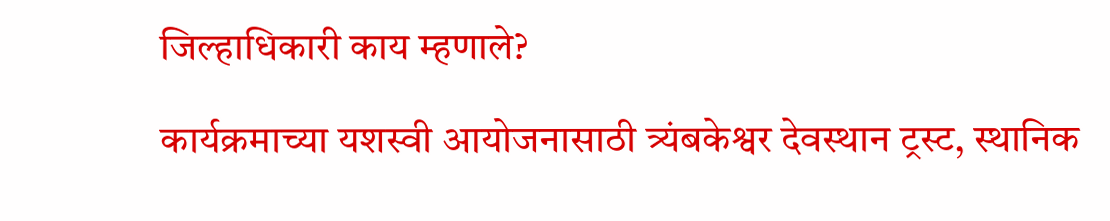जिल्हाधिकारी काय म्हणाले?

कार्यक्रमाच्या यशस्वी आयोजनासाठी त्र्यंबकेश्वर देवस्थान ट्रस्ट, स्थानिक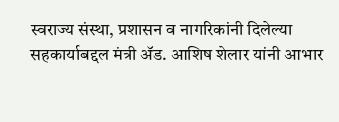स्वराज्य संस्था, प्रशासन व नागरिकांनी दिलेल्या सहकार्याबद्दल मंत्री ॲड. आशिष शेलार यांनी आभार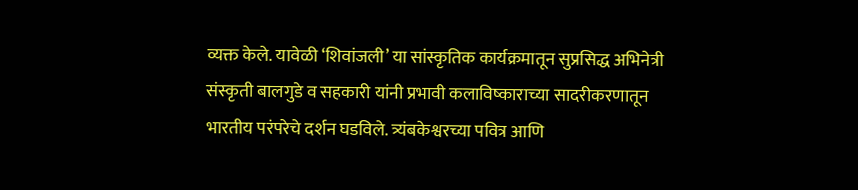व्यक्त केले. यावेळी ‘शिवांजली’ या सांस्कृतिक कार्यक्रमातून सुप्रसिद्ध अभिनेत्री संस्कृती बालगुडे व सहकारी यांनी प्रभावी कलाविष्काराच्या सादरीकरणातून भारतीय परंपरेचे दर्शन घडविले. त्र्यंबकेश्वरच्या पवित्र आणि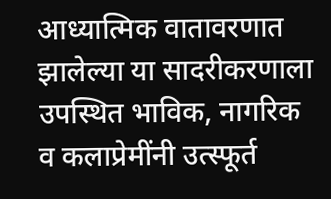आध्यात्मिक वातावरणात झालेल्या या सादरीकरणाला उपस्थित भाविक, नागरिक व कलाप्रेमींनी उत्स्फूर्त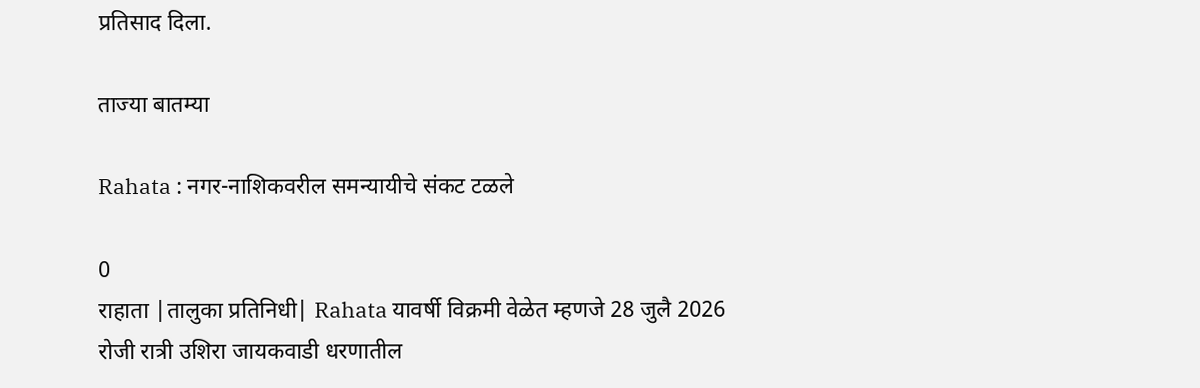प्रतिसाद दिला.

ताज्या बातम्या

Rahata : नगर-नाशिकवरील समन्यायीचे संकट टळले

0
राहाता |तालुका प्रतिनिधी| Rahata यावर्षी विक्रमी वेळेत म्हणजे 28 जुलै 2026 रोजी रात्री उशिरा जायकवाडी धरणातील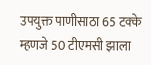उपयुक्त पाणीसाठा 65 टक्के म्हणजे 50 टीएमसी झाला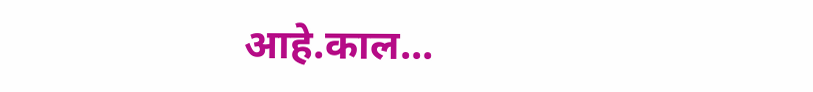आहे.काल...